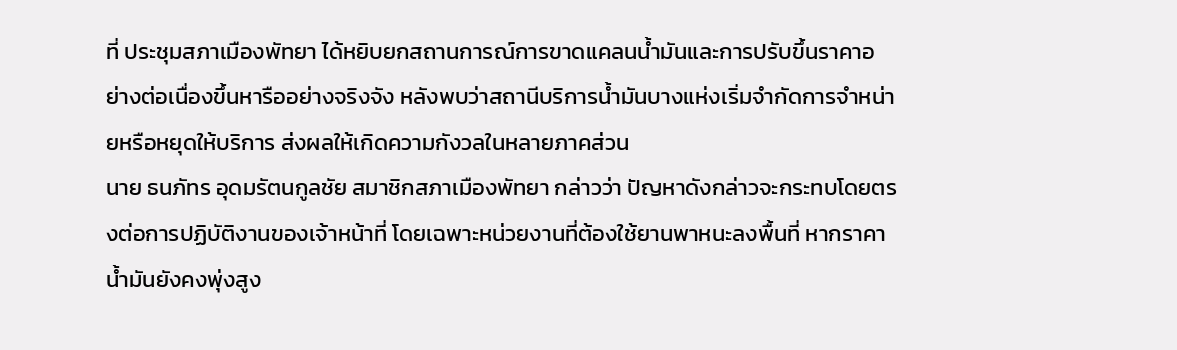ที่ ประชุมสภาเมืองพัทยา ได้หยิบยกสถานการณ์การขาดแคลนน้ำมันและการปรับขึ้นราคาอย่างต่อเนื่องขึ้นหารืออย่างจริงจัง หลังพบว่าสถานีบริการน้ำมันบางแห่งเริ่มจำกัดการจำหน่ายหรือหยุดให้บริการ ส่งผลให้เกิดความกังวลในหลายภาคส่วน
นาย ธนภัทร อุดมรัตนกูลชัย สมาชิกสภาเมืองพัทยา กล่าวว่า ปัญหาดังกล่าวจะกระทบโดยตรงต่อการปฏิบัติงานของเจ้าหน้าที่ โดยเฉพาะหน่วยงานที่ต้องใช้ยานพาหนะลงพื้นที่ หากราคาน้ำมันยังคงพุ่งสูง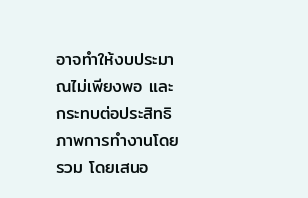อาจทำให้งบประมาณไม่เพียงพอ และกระทบต่อประสิทธิภาพการทำงานโดยรวม โดยเสนอ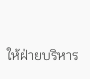ให้ฝ่ายบริหาร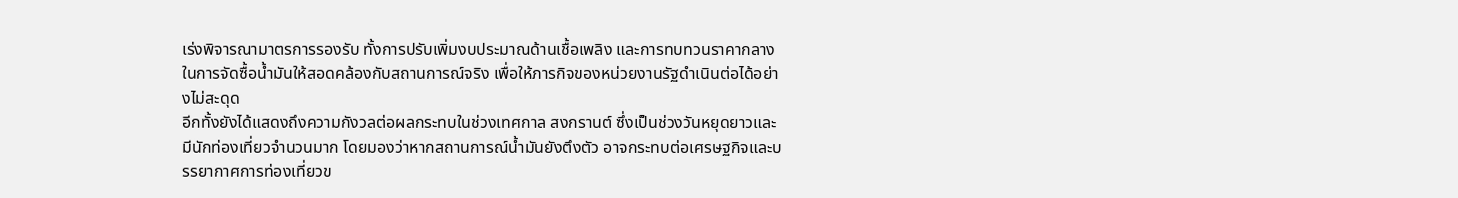เร่งพิจารณามาตรการรองรับ ทั้งการปรับเพิ่มงบประมาณด้านเชื้อเพลิง และการทบทวนราคากลางในการจัดซื้อน้ำมันให้สอดคล้องกับสถานการณ์จริง เพื่อให้ภารกิจของหน่วยงานรัฐดำเนินต่อได้อย่างไม่สะดุด
อีกทั้งยังได้แสดงถึงความกังวลต่อผลกระทบในช่วงเทศกาล สงกรานต์ ซึ่งเป็นช่วงวันหยุดยาวและมีนักท่องเที่ยวจำนวนมาก โดยมองว่าหากสถานการณ์น้ำมันยังตึงตัว อาจกระทบต่อเศรษฐกิจและบรรยากาศการท่องเที่ยวข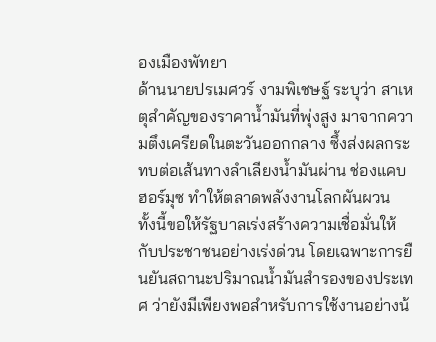องเมืองพัทยา
ด้านนายปรเมศวร์ งามพิเชษฐ์ ระบุว่า สาเหตุสำคัญของราคาน้ำมันที่พุ่งสูง มาจากความตึงเครียดในตะวันออกกลาง ซึ้งส่งผลกระทบต่อเส้นทางลำเลียงน้ำมันผ่าน ช่องแคบฮอร์มุซ ทำให้ตลาดพลังงานโลกผันผวน
ทั้งนี้ขอให้รัฐบาลเร่งสร้างความเชื่อมั่นให้กับประชาชนอย่างเร่งด่วน โดยเฉพาะการยืนยันสถานะปริมาณน้ำมันสำรองของประเทศ ว่ายังมีเพียงพอสำหรับการใช้งานอย่างน้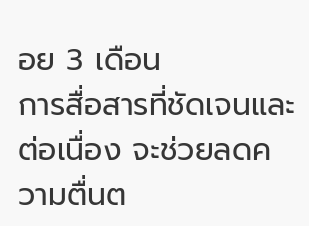อย 3 เดือน
การสื่อสารที่ชัดเจนและต่อเนื่อง จะช่วยลดความตื่นต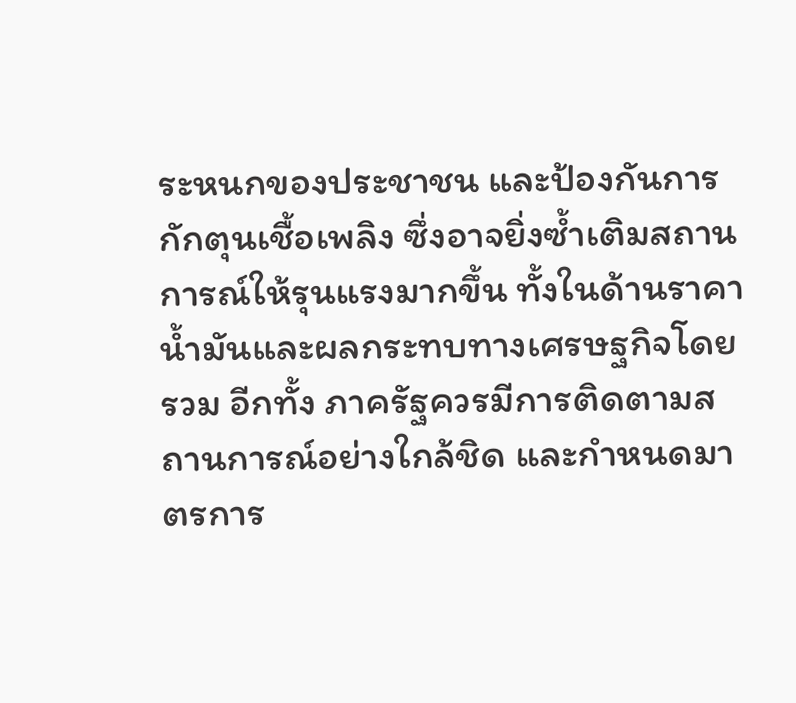ระหนกของประชาชน และป้องกันการกักตุนเชื้อเพลิง ซึ่งอาจยิ่งซ้ำเติมสถานการณ์ให้รุนแรงมากขึ้น ทั้งในด้านราคาน้ำมันและผลกระทบทางเศรษฐกิจโดยรวม อีกทั้ง ภาครัฐควรมีการติดตามสถานการณ์อย่างใกล้ชิด และกำหนดมาตรการ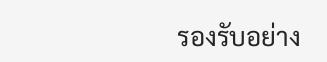รองรับอย่าง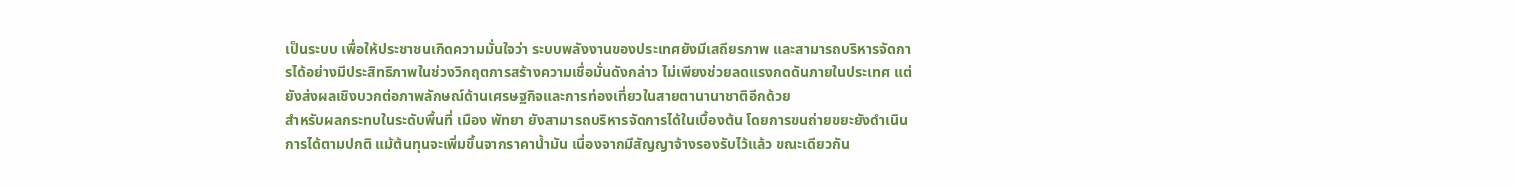เป็นระบบ เพื่อให้ประชาชนเกิดความมั่นใจว่า ระบบพลังงานของประเทศยังมีเสถียรภาพ และสามารถบริหารจัดการได้อย่างมีประสิทธิภาพในช่วงวิกฤตการสร้างความเชื่อมั่นดังกล่าว ไม่เพียงช่วยลดแรงกดดันภายในประเทศ แต่ยังส่งผลเชิงบวกต่อภาพลักษณ์ด้านเศรษฐกิจและการท่องเที่ยวในสายตานานาชาติอีกด้วย
สำหรับผลกระทบในระดับพื้นที่ เมือง พัทยา ยังสามารถบริหารจัดการได้ในเบื้องต้น โดยการขนถ่ายขยะยังดำเนินการได้ตามปกติ แม้ต้นทุนจะเพิ่มขึ้นจากราคาน้ำมัน เนื่องจากมีสัญญาจ้างรองรับไว้แล้ว ขณะเดียวกัน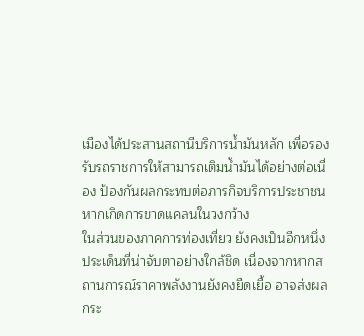เมืองได้ประสานสถานีบริการน้ำมันหลัก เพื่อรองรับรถราชการให้สามารถเติมน้ำมันได้อย่างต่อเนื่อง ป้องกันผลกระทบต่อภารกิจบริการประชาชน หากเกิดการขาดแคลนในวงกว้าง
ในส่วนของภาคการท่องเที่ยว ยังคงเป็นอีกหนึ่งประเด็นที่น่าจับตาอย่างใกล้ชิด เนื่องจากหากสถานการณ์ราคาพลังงานยังคงยืดเยื้อ อาจส่งผลกระ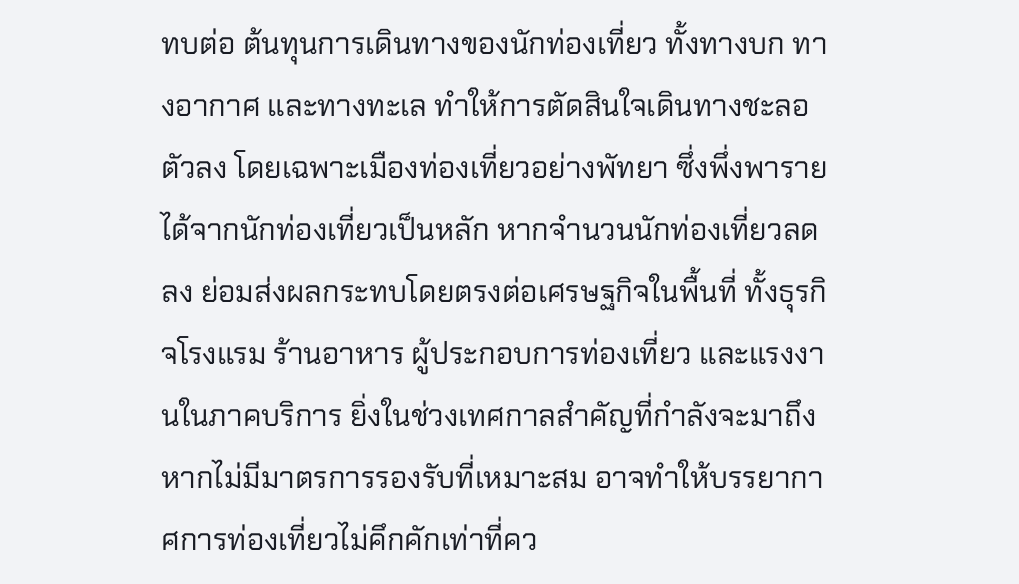ทบต่อ ต้นทุนการเดินทางของนักท่องเที่ยว ทั้งทางบก ทางอากาศ และทางทะเล ทำให้การตัดสินใจเดินทางชะลอตัวลง โดยเฉพาะเมืองท่องเที่ยวอย่างพัทยา ซึ่งพึ่งพารายได้จากนักท่องเที่ยวเป็นหลัก หากจำนวนนักท่องเที่ยวลดลง ย่อมส่งผลกระทบโดยตรงต่อเศรษฐกิจในพื้นที่ ทั้งธุรกิจโรงแรม ร้านอาหาร ผู้ประกอบการท่องเที่ยว และแรงงานในภาคบริการ ยิ่งในช่วงเทศกาลสำคัญที่กำลังจะมาถึง หากไม่มีมาตรการรองรับที่เหมาะสม อาจทำให้บรรยากาศการท่องเที่ยวไม่คึกคักเท่าที่คว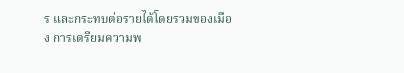ร และกระทบต่อรายได้โดยรวมของเมือง การเตรียมความพ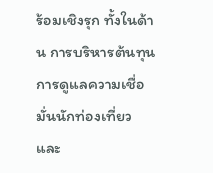ร้อมเชิงรุก ทั้งในด้าน การบริหารต้นทุน การดูแลความเชื่อมั่นนักท่องเที่ยว และ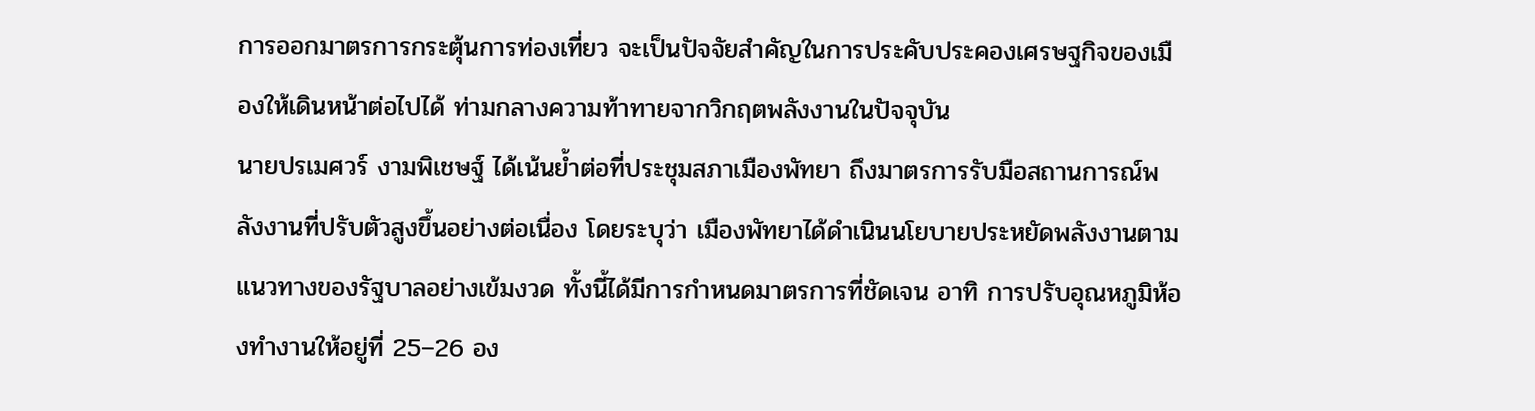การออกมาตรการกระตุ้นการท่องเที่ยว จะเป็นปัจจัยสำคัญในการประคับประคองเศรษฐกิจของเมืองให้เดินหน้าต่อไปได้ ท่ามกลางความท้าทายจากวิกฤตพลังงานในปัจจุบัน
นายปรเมศวร์ งามพิเชษฐ์ ได้เน้นย้ำต่อที่ประชุมสภาเมืองพัทยา ถึงมาตรการรับมือสถานการณ์พลังงานที่ปรับตัวสูงขึ้นอย่างต่อเนื่อง โดยระบุว่า เมืองพัทยาได้ดำเนินนโยบายประหยัดพลังงานตามแนวทางของรัฐบาลอย่างเข้มงวด ทั้งนี้ได้มีการกำหนดมาตรการที่ชัดเจน อาทิ การปรับอุณหภูมิห้องทำงานให้อยู่ที่ 25–26 อง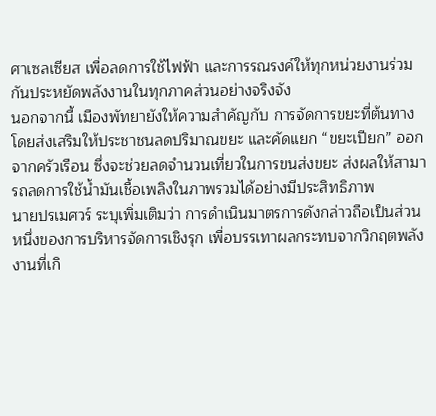ศาเซลเซียส เพื่อลดการใช้ไฟฟ้า และการรณรงค์ให้ทุกหน่วยงานร่วมกันประหยัดพลังงานในทุกภาคส่วนอย่างจริงจัง
นอกจากนี้ เมืองพัทยายังให้ความสำคัญกับ การจัดการขยะที่ต้นทาง โดยส่งเสริมให้ประชาชนลดปริมาณขยะ และคัดแยก “ขยะเปียก” ออกจากครัวเรือน ซึ่งจะช่วยลดจำนวนเที่ยวในการขนส่งขยะ ส่งผลให้สามารถลดการใช้น้ำมันเชื้อเพลิงในภาพรวมได้อย่างมีประสิทธิภาพ
นายปรเมศวร์ ระบุเพิ่มเติมว่า การดำเนินมาตรการดังกล่าวถือเป็นส่วนหนึ่งของการบริหารจัดการเชิงรุก เพื่อบรรเทาผลกระทบจากวิกฤตพลังงานที่เกิ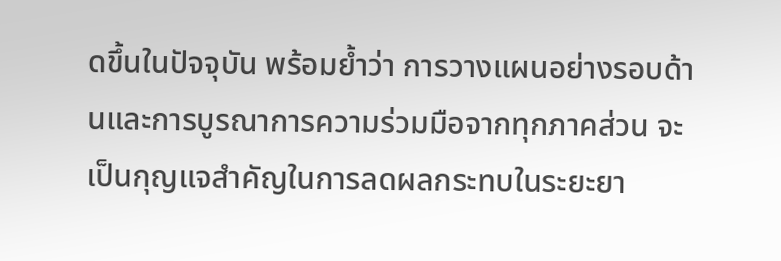ดขึ้นในปัจจุบัน พร้อมย้ำว่า การวางแผนอย่างรอบด้านและการบูรณาการความร่วมมือจากทุกภาคส่วน จะเป็นกุญแจสำคัญในการลดผลกระทบในระยะยา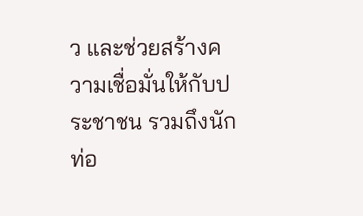ว และช่วยสร้างความเชื่อมั่นให้กับประชาชน รวมถึงนักท่อ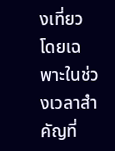งเที่ยว โดยเฉพาะในช่วงเวลาสำคัญที่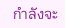กำลังจะ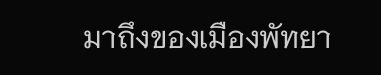มาถึงของเมืองพัทยา